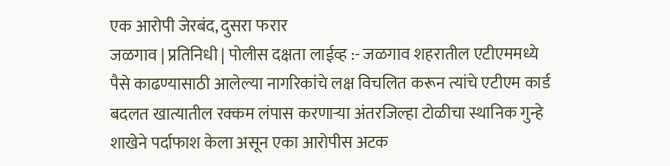एक आरोपी जेरबंद, दुसरा फरार
जळगाव | प्रतिनिधी | पोलीस दक्षता लाईव्ह :- जळगाव शहरातील एटीएममध्ये पैसे काढण्यासाठी आलेल्या नागरिकांचे लक्ष विचलित करून त्यांचे एटीएम कार्ड बदलत खात्यातील रक्कम लंपास करणाऱ्या अंतरजिल्हा टोळीचा स्थानिक गुन्हे शाखेने पर्दाफाश केला असून एका आरोपीस अटक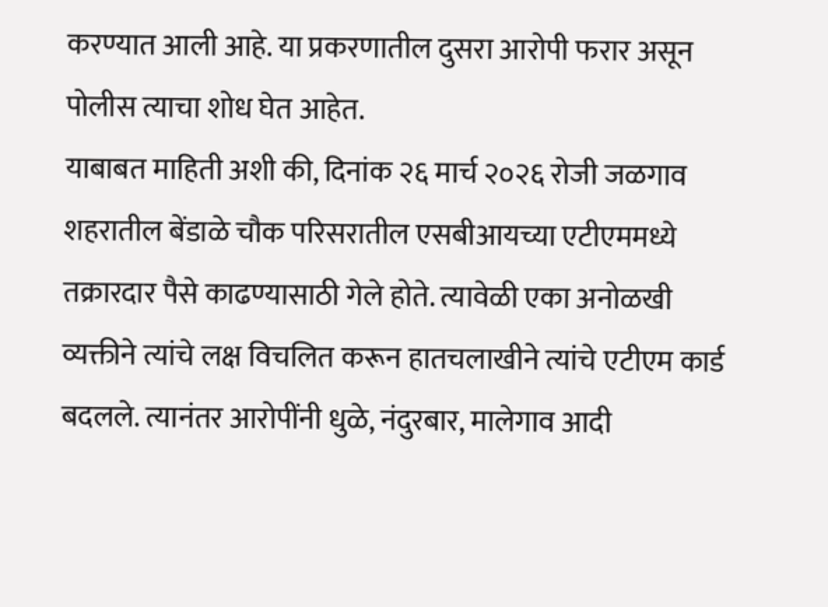करण्यात आली आहे. या प्रकरणातील दुसरा आरोपी फरार असून पोलीस त्याचा शोध घेत आहेत.
याबाबत माहिती अशी की, दिनांक २६ मार्च २०२६ रोजी जळगाव शहरातील बेंडाळे चौक परिसरातील एसबीआयच्या एटीएममध्ये तक्रारदार पैसे काढण्यासाठी गेले होते. त्यावेळी एका अनोळखी व्यक्तीने त्यांचे लक्ष विचलित करून हातचलाखीने त्यांचे एटीएम कार्ड बदलले. त्यानंतर आरोपींनी धुळे, नंदुरबार, मालेगाव आदी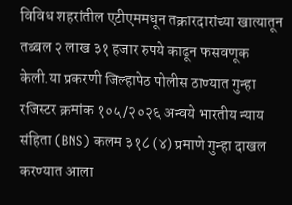विविध शहरांतील एटीएममधून तक्रारदारांच्या खात्यातून तब्बल २ लाख ३१ हजार रुपये काढून फसवणूक केली.या प्रकरणी जिल्हापेठ पोलीस ठाण्यात गुन्हा रजिस्टर क्रमांक १०५/२०२६ अन्वये भारतीय न्याय संहिता (BNS) कलम ३१८ (४) प्रमाणे गुन्हा दाखल करण्यात आला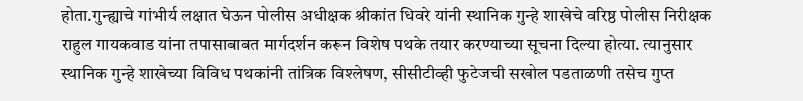होता.गुन्ह्याचे गांभीर्य लक्षात घेऊन पोलीस अधीक्षक श्रीकांत धिवरे यांनी स्थानिक गुन्हे शाखेचे वरिष्ठ पोलीस निरीक्षक राहुल गायकवाड यांना तपासाबाबत मार्गदर्शन करून विशेष पथके तयार करण्याच्या सूचना दिल्या होत्या. त्यानुसार स्थानिक गुन्हे शाखेच्या विविध पथकांनी तांत्रिक विश्लेषण, सीसीटीव्ही फुटेजची सखोल पडताळणी तसेच गुप्त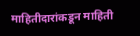माहितीदारांकडून माहिती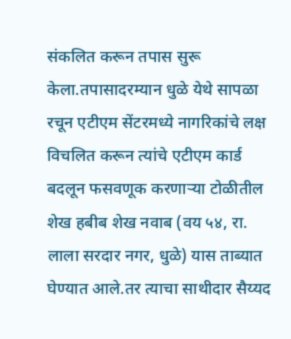संकलित करून तपास सुरू केला.तपासादरम्यान धुळे येथे सापळा रचून एटीएम सेंटरमध्ये नागरिकांचे लक्ष विचलित करून त्यांचे एटीएम कार्ड बदलून फसवणूक करणाऱ्या टोळीतील शेख हबीब शेख नवाब (वय ५४, रा. लाला सरदार नगर, धुळे) यास ताब्यात घेण्यात आले.तर त्याचा साथीदार सैय्यद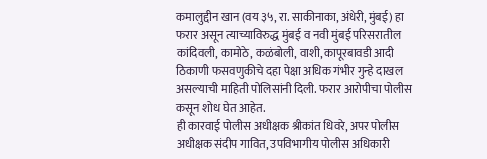कमालुद्दीन खान (वय ३५, रा. साकीनाका, अंधेरी, मुंबई) हा फरार असून त्याच्याविरुद्ध मुंबई व नवी मुंबई परिसरातील कांदिवली, कामोठे, कळंबोली, वाशी, कापूरबावडी आदी ठिकाणी फसवणुकीचे दहा पेक्षा अधिक गंभीर गुन्हे दाखल असल्याची माहिती पोलिसांनी दिली. फरार आरोपीचा पोलीस कसून शोध घेत आहेत.
ही कारवाई पोलीस अधीक्षक श्रीकांत धिवरे, अपर पोलीस अधीक्षक संदीप गावित, उपविभागीय पोलीस अधिकारी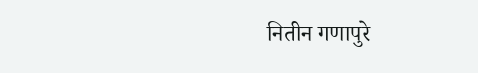नितीन गणापुरे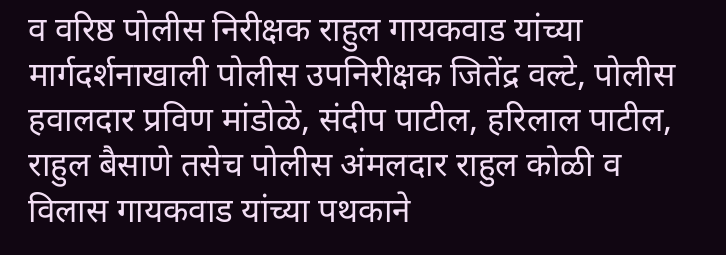व वरिष्ठ पोलीस निरीक्षक राहुल गायकवाड यांच्या मार्गदर्शनाखाली पोलीस उपनिरीक्षक जितेंद्र वल्टे, पोलीस हवालदार प्रविण मांडोळे, संदीप पाटील, हरिलाल पाटील, राहुल बैसाणे तसेच पोलीस अंमलदार राहुल कोळी व विलास गायकवाड यांच्या पथकाने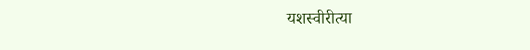यशस्वीरीत्या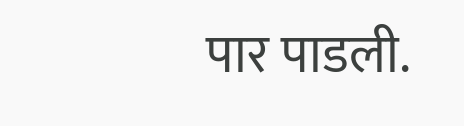पार पाडली.